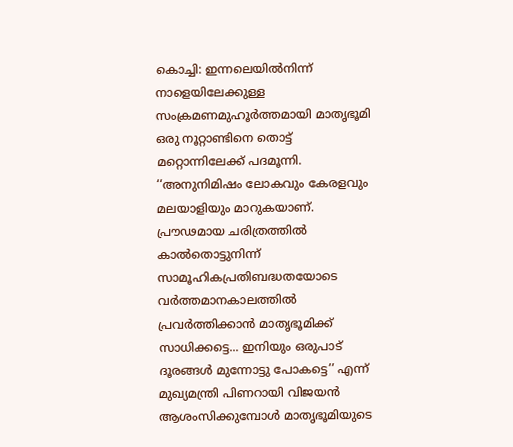കൊച്ചി: ഇന്നലെയിൽനിന്ന് നാളെയിലേക്കുള്ള സംക്രമണമുഹൂർത്തമായി മാതൃഭൂമി ഒരു നൂറ്റാണ്ടിനെ തൊട്ട് മറ്റൊന്നിലേക്ക് പദമൂന്നി.
‘‘അനുനിമിഷം ലോകവും കേരളവും മലയാളിയും മാറുകയാണ്. പ്രൗഢമായ ചരിത്രത്തിൽ കാൽതൊട്ടുനിന്ന് സാമൂഹികപ്രതിബദ്ധതയോടെ വർത്തമാനകാലത്തിൽ പ്രവർത്തിക്കാൻ മാതൃഭൂമിക്ക് സാധിക്കട്ടെ... ഇനിയും ഒരുപാട് ദൂരങ്ങൾ മുന്നോട്ടു പോകട്ടെ’’ എന്ന് മുഖ്യമന്ത്രി പിണറായി വിജയൻ ആശംസിക്കുമ്പോൾ മാതൃഭൂമിയുടെ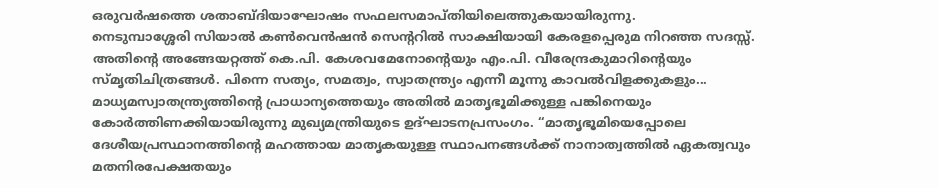ഒരുവർഷത്തെ ശതാബ്ദിയാഘോഷം സഫലസമാപ്തിയിലെത്തുകയായിരുന്നു.
നെടുമ്പാശ്ശേരി സിയാൽ കൺവെൻഷൻ സെന്ററിൽ സാക്ഷിയായി കേരളപ്പെരുമ നിറഞ്ഞ സദസ്സ്. അതിന്റെ അങ്ങേയറ്റത്ത് കെ.പി. കേശവമേനോന്റെയും എം.പി. വീരേന്ദ്രകുമാറിന്റെയും സ്മൃതിചിത്രങ്ങൾ. പിന്നെ സത്യം, സമത്വം, സ്വാതന്ത്ര്യം എന്നീ മൂന്നു കാവൽവിളക്കുകളും...
മാധ്യമസ്വാതന്ത്ര്യത്തിന്റെ പ്രാധാന്യത്തെയും അതിൽ മാതൃഭൂമിക്കുള്ള പങ്കിനെയും കോർത്തിണക്കിയായിരുന്നു മുഖ്യമന്ത്രിയുടെ ഉദ്ഘാടനപ്രസംഗം. ‘‘മാതൃഭൂമിയെപ്പോലെ ദേശീയപ്രസ്ഥാനത്തിന്റെ മഹത്തായ മാതൃകയുള്ള സ്ഥാപനങ്ങൾക്ക് നാനാത്വത്തിൽ ഏകത്വവും മതനിരപേക്ഷതയും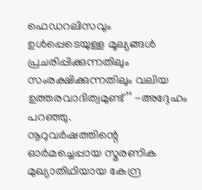ഫെഡറലിസവും ഉൾപ്പെടെയുള്ള മൂല്യങ്ങൾ പ്രചരിപ്പിക്കുന്നതിലും സംരക്ഷിക്കുന്നതിലും വലിയ ഉത്തരവാദിത്വമുണ്ട്’’ -അദ്ദേഹം പറഞ്ഞു.
നൂറുവർഷത്തിന്റെ ഓർമച്ചെപ്പായ സ്മരണിക മുഖ്യാതിഥിയായ കേന്ദ്ര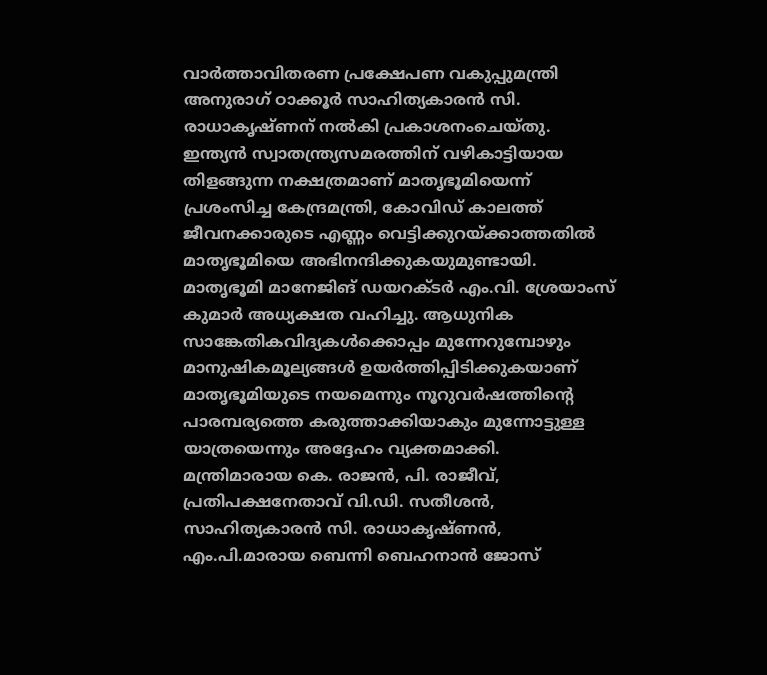വാർത്താവിതരണ പ്രക്ഷേപണ വകുപ്പുമന്ത്രി അനുരാഗ് ഠാക്കൂർ സാഹിത്യകാരൻ സി. രാധാകൃഷ്ണന് നൽകി പ്രകാശനംചെയ്തു. ഇന്ത്യൻ സ്വാതന്ത്ര്യസമരത്തിന് വഴികാട്ടിയായ തിളങ്ങുന്ന നക്ഷത്രമാണ് മാതൃഭൂമിയെന്ന് പ്രശംസിച്ച കേന്ദ്രമന്ത്രി, കോവിഡ് കാലത്ത് ജീവനക്കാരുടെ എണ്ണം വെട്ടിക്കുറയ്ക്കാത്തതിൽ മാതൃഭൂമിയെ അഭിനന്ദിക്കുകയുമുണ്ടായി.
മാതൃഭൂമി മാനേജിങ് ഡയറക്ടർ എം.വി. ശ്രേയാംസ് കുമാർ അധ്യക്ഷത വഹിച്ചു. ആധുനിക സാങ്കേതികവിദ്യകൾക്കൊപ്പം മുന്നേറുമ്പോഴും മാനുഷികമൂല്യങ്ങൾ ഉയർത്തിപ്പിടിക്കുകയാണ് മാതൃഭൂമിയുടെ നയമെന്നും നൂറുവർഷത്തിന്റെ പാരമ്പര്യത്തെ കരുത്താക്കിയാകും മുന്നോട്ടുള്ള യാത്രയെന്നും അദ്ദേഹം വ്യക്തമാക്കി.
മന്ത്രിമാരായ കെ. രാജൻ, പി. രാജീവ്, പ്രതിപക്ഷനേതാവ് വി.ഡി. സതീശൻ, സാഹിത്യകാരൻ സി. രാധാകൃഷ്ണൻ, എം.പി.മാരായ ബെന്നി ബെഹനാൻ ജോസ്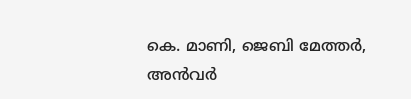കെ. മാണി, ജെബി മേത്തർ, അൻവർ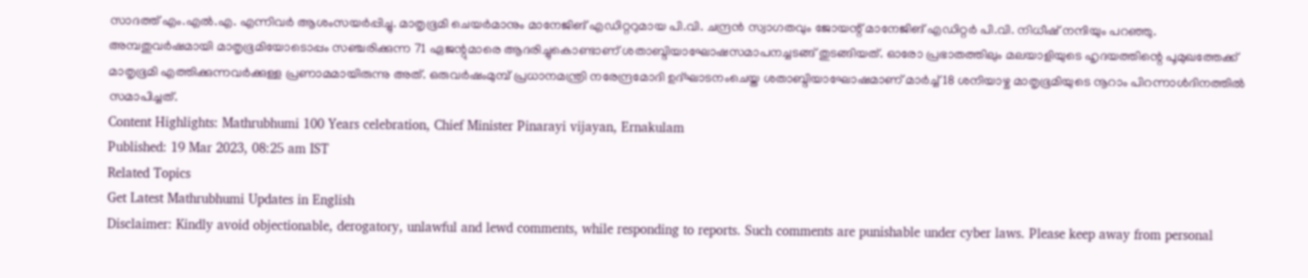സാദത്ത് എം.എൽ.എ. എന്നിവർ ആശംസയർപ്പിച്ചു. മാതൃഭൂമി ചെയർമാനും മാനേജിങ് എഡിറ്ററുമായ പി.വി. ചന്ദ്രൻ സ്വാഗതവും ജോയന്റ് മാനേജിങ് എഡിറ്റർ പി.വി. നിധീഷ് നന്ദിയും പറഞ്ഞു.
അമ്പതുവർഷമായി മാതൃഭൂമിയോടൊപ്പം സഞ്ചരിക്കുന്ന 71 ഏജന്റുമാരെ ആദരിച്ചുകൊണ്ടാണ് ശതാബ്ദിയാഘോഷസമാപനച്ചടങ്ങ് തുടങ്ങിയത്. ഓരോ പ്രഭാതത്തിലും മലയാളിയുടെ ഹൃദയത്തിന്റെ പൂമുഖത്തേക്ക് മാതൃഭൂമി എത്തിക്കുന്നവർക്കുള്ള പ്രണാമമായിരുന്നു അത്. ഒരുവർഷംമുമ്പ് പ്രധാനമന്ത്രി നരേന്ദ്രമോദി ഉദ്ഘാടനംചെയ്ത ശതാബ്ദിയാഘോഷമാണ് മാർച്ച് 18 ശനിയാഴ്ച മാതൃഭൂമിയുടെ നൂറാം പിറന്നാൾദിനത്തിൽ സമാപിച്ചത്.
Content Highlights: Mathrubhumi 100 Years celebration, Chief Minister Pinarayi vijayan, Ernakulam
Published: 19 Mar 2023, 08:25 am IST
Related Topics
Get Latest Mathrubhumi Updates in English
Disclaimer: Kindly avoid objectionable, derogatory, unlawful and lewd comments, while responding to reports. Such comments are punishable under cyber laws. Please keep away from personal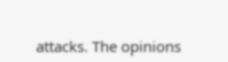attacks. The opinions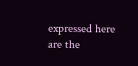expressed here are the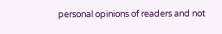personal opinions of readers and not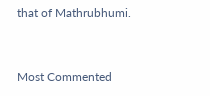that of Mathrubhumi.


Most Commented